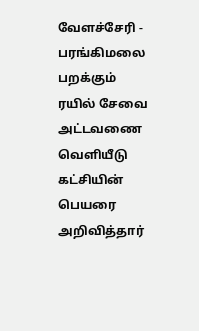வேளச்சேரி - பரங்கிமலை பறக்கும் ரயில் சேவை அட்டவணை வெளியீடு கட்சியின் பெயரை அறிவித்தார்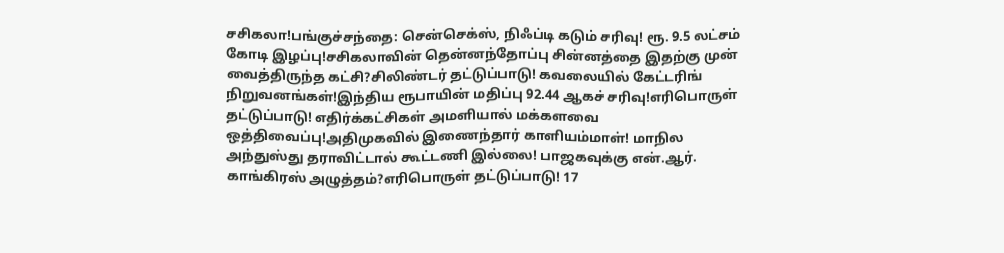சசிகலா!பங்குச்சந்தை: சென்செக்ஸ், நிஃப்டி கடும் சரிவு! ரூ. 9.5 லட்சம் கோடி இழப்பு!சசிகலாவின் தென்னந்தோப்பு சின்னத்தை இதற்கு முன் வைத்திருந்த கட்சி?சிலிண்டர் தட்டுப்பாடு! கவலையில் கேட்டரிங் நிறுவனங்கள்!இந்திய ரூபாயின் மதிப்பு 92.44 ஆகச் சரிவு!எரிபொருள் தட்டுப்பாடு! எதிர்க்கட்சிகள் அமளியால் மக்களவை ஒத்திவைப்பு!அதிமுகவில் இணைந்தார் காளியம்மாள்! மாநில அந்துஸ்து தராவிட்டால் கூட்டணி இல்லை! பாஜகவுக்கு என்.ஆர். காங்கிரஸ் அழுத்தம்?எரிபொருள் தட்டுப்பாடு! 17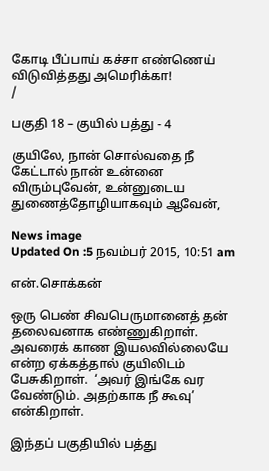கோடி பீப்பாய் கச்சா எண்ணெய் விடுவித்தது அமெரிக்கா!
/

பகுதி 18 – குயில் பத்து - 4

குயிலே, நான் சொல்வதை நீ கேட்டால் நான் உன்னை விரும்புவேன், உன்னுடைய துணைத்தோழியாகவும் ஆவேன்,

News image
Updated On :5 நவம்பர் 2015, 10:51 am

என்.சொக்கன்

ஒரு பெண் சிவபெருமானைத் தன் தலைவனாக எண்ணுகிறாள். அவரைக் காண இயலவில்லையே என்ற ஏக்கத்தால் குயிலிடம் பேசுகிறாள்.  ‘அவர் இங்கே வர வேண்டும். அதற்காக நீ கூவு’ என்கிறாள்.

இந்தப் பகுதியில் பத்து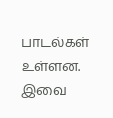பாடல்கள் உள்ளன. இவை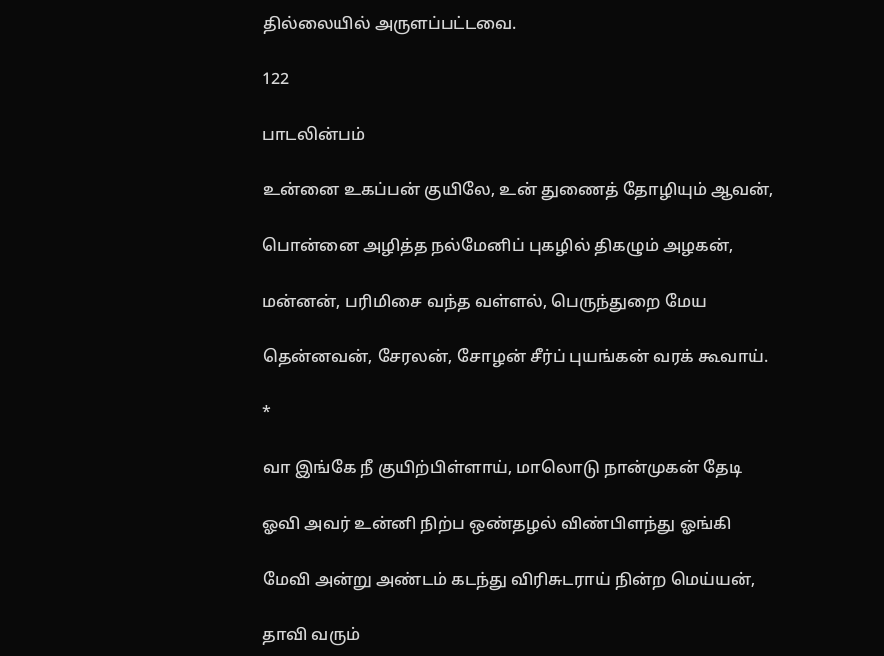தில்லையில் அருளப்பட்டவை.

122

பாடலின்பம்

உன்னை உகப்பன் குயிலே, உன் துணைத் தோழியும் ஆவன்,

பொன்னை அழித்த நல்மேனிப் புகழில் திகழும் அழகன்,

மன்னன், பரிமிசை வந்த வள்ளல், பெருந்துறை மேய

தென்னவன், சேரலன், சோழன் சீர்ப் புயங்கன் வரக் கூவாய்.

*

வா இங்கே நீ குயிற்பிள்ளாய், மாலொடு நான்முகன் தேடி

ஓவி அவர் உன்னி நிற்ப ஒண்தழல் விண்பிளந்து ஓங்கி

மேவி அன்று அண்டம் கடந்து விரிசுடராய் நின்ற மெய்யன்,

தாவி வரும்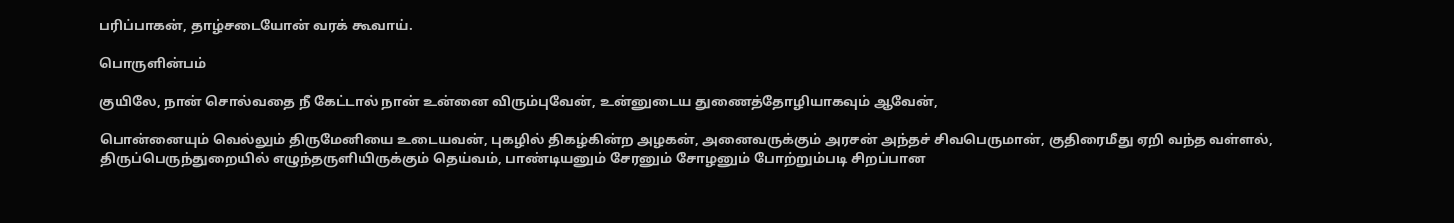பரிப்பாகன், தாழ்சடையோன் வரக் கூவாய்.

பொருளின்பம்

குயிலே, நான் சொல்வதை நீ கேட்டால் நான் உன்னை விரும்புவேன், உன்னுடைய துணைத்தோழியாகவும் ஆவேன்,

பொன்னையும் வெல்லும் திருமேனியை உடையவன், புகழில் திகழ்கின்ற அழகன், அனைவருக்கும் அரசன் அந்தச் சிவபெருமான், குதிரைமீது ஏறி வந்த வள்ளல், திருப்பெருந்துறையில் எழுந்தருளியிருக்கும் தெய்வம், பாண்டியனும் சேரனும் சோழனும் போற்றும்படி சிறப்பான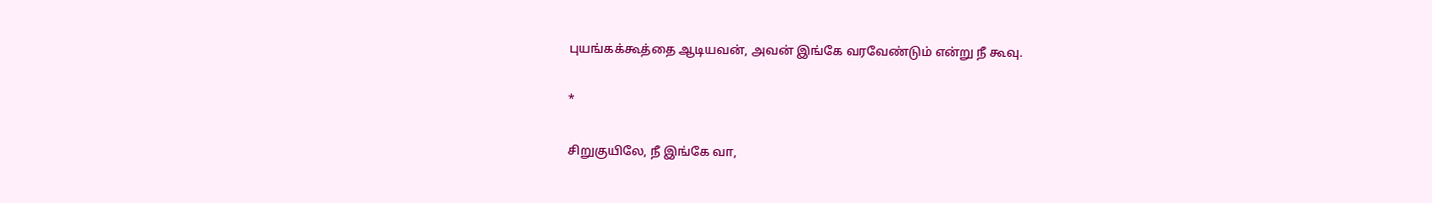புயங்கக்கூத்தை ஆடியவன், அவன் இங்கே வரவேண்டும் என்று நீ கூவு.

*

சிறுகுயிலே, நீ இங்கே வா,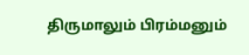திருமாலும் பிரம்மனும்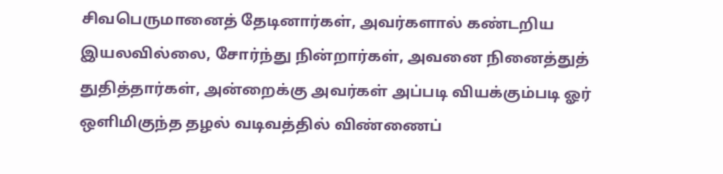சிவபெருமானைத் தேடினார்கள், அவர்களால் கண்டறிய இயலவில்லை, சோர்ந்து நின்றார்கள், அவனை நினைத்துத் துதித்தார்கள், அன்றைக்கு அவர்கள் அப்படி வியக்கும்படி ஓர் ஒளிமிகுந்த தழல் வடிவத்தில் விண்ணைப்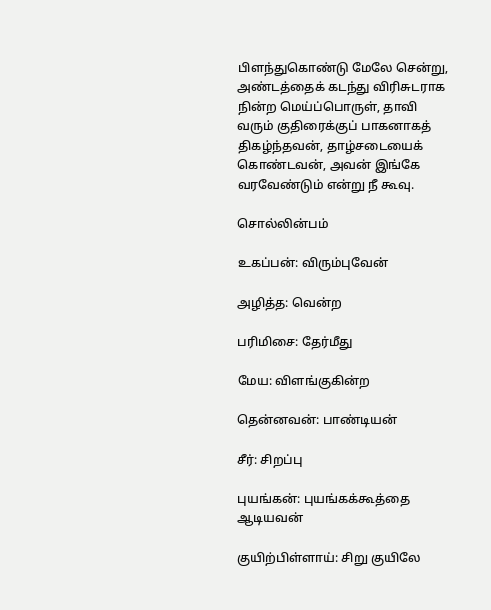பிளந்துகொண்டு மேலே சென்று, அண்டத்தைக் கடந்து விரிசுடராக நின்ற மெய்ப்பொருள், தாவி வரும் குதிரைக்குப் பாகனாகத் திகழ்ந்தவன், தாழ்சடையைக் கொண்டவன், அவன் இங்கே வரவேண்டும் என்று நீ கூவு.

சொல்லின்பம்

உகப்பன்: விரும்புவேன்

அழித்த: வென்ற

பரிமிசை: தேர்மீது

மேய: விளங்குகின்ற

தென்னவன்: பாண்டியன்

சீர்: சிறப்பு

புயங்கன்: புயங்கக்கூத்தை ஆடியவன்

குயிற்பிள்ளாய்: சிறு குயிலே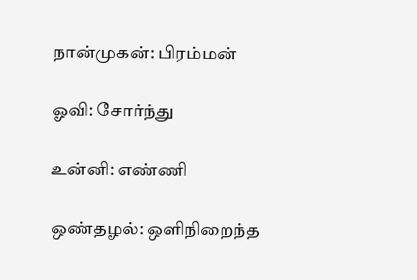நான்முகன்: பிரம்மன்

ஓவி: சோர்ந்து

உன்னி: எண்ணி

ஒண்தழல்: ஒளிநிறைந்த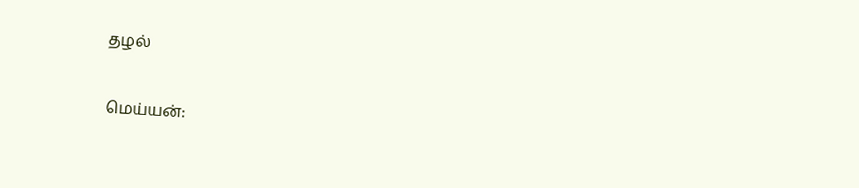தழல்

மெய்யன்: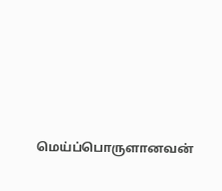மெய்ப்பொருளானவன்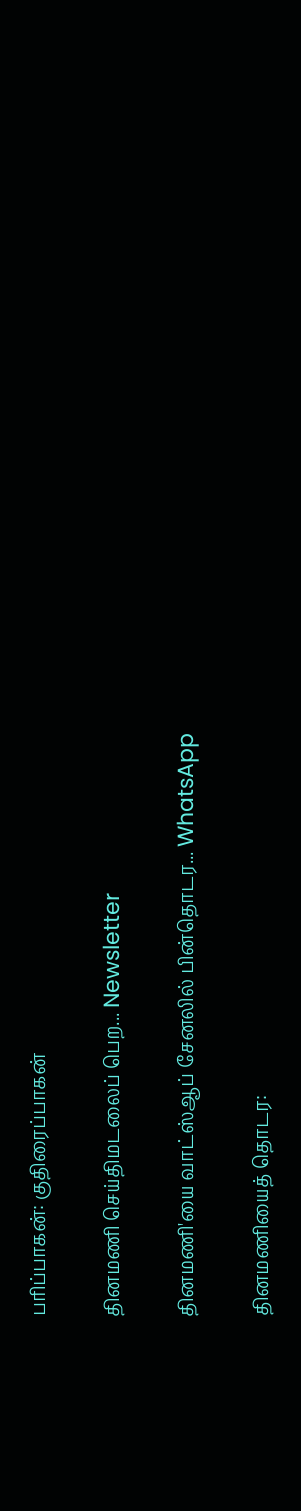பரிப்பாகன்: குதிரைப்பாகன்

தினமணி செய்திமடலைப் பெற... Newsletter

தினமணி'யை வாட்ஸ்ஆப் சேனலில் பின்தொடர... WhatsApp

தினமணியைத் தொடர: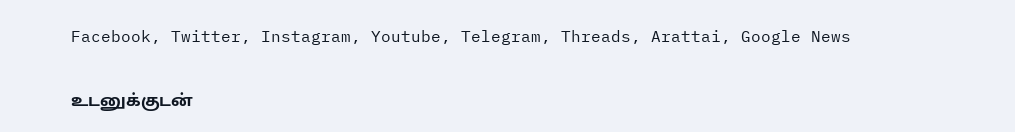Facebook, Twitter, Instagram, Youtube, Telegram, Threads, Arattai, Google News

உடனுக்குடன்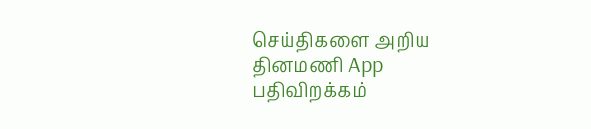செய்திகளை அறிய தினமணி App பதிவிறக்கம்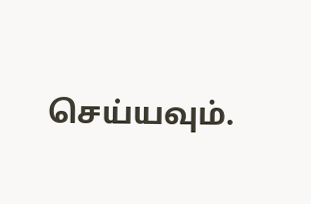செய்யவும்.